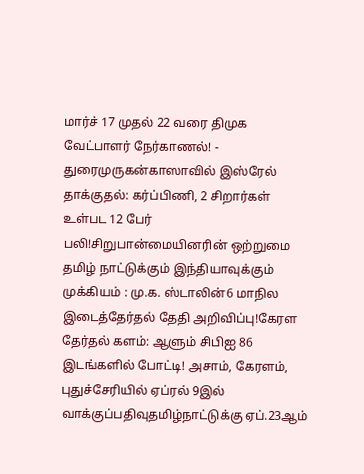மார்ச் 17 முதல் 22 வரை திமுக வேட்பாளர் நேர்காணல்! - துரைமுருகன்காஸாவில் இஸ்ரேல் தாக்குதல்: கர்ப்பிணி, 2 சிறார்கள் உள்பட 12 பேர் பலி!சிறுபான்மையினரின் ஒற்றுமை தமிழ் நாட்டுக்கும் இந்தியாவுக்கும் முக்கியம் : மு.க. ஸ்டாலின்6 மாநில இடைத்தேர்தல் தேதி அறிவிப்பு!கேரள தேர்தல் களம்: ஆளும் சிபிஐ 86 இடங்களில் போட்டி! அசாம், கேரளம், புதுச்சேரியில் ஏப்ரல் 9இல் வாக்குப்பதிவுதமிழ்நாட்டுக்கு ஏப்.23ஆம்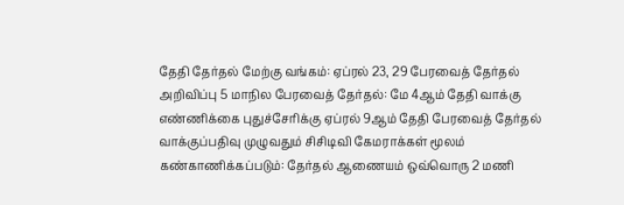தேதி தேர்தல் மேற்கு வங்கம்: ஏப்ரல் 23, 29 பேரவைத் தேர்தல் அறிவிப்பு 5 மாநில பேரவைத் தேர்தல்: மே 4ஆம் தேதி வாக்கு எண்ணிக்கை புதுச்சேரிக்கு ஏப்ரல் 9ஆம் தேதி பேரவைத் தேர்தல் வாக்குப்பதிவு முழுவதும் சிசிடிவி கேமராக்கள் மூலம் கண்காணிக்கப்படும்: தேர்தல் ஆணையம் ஒவ்வொரு 2 மணி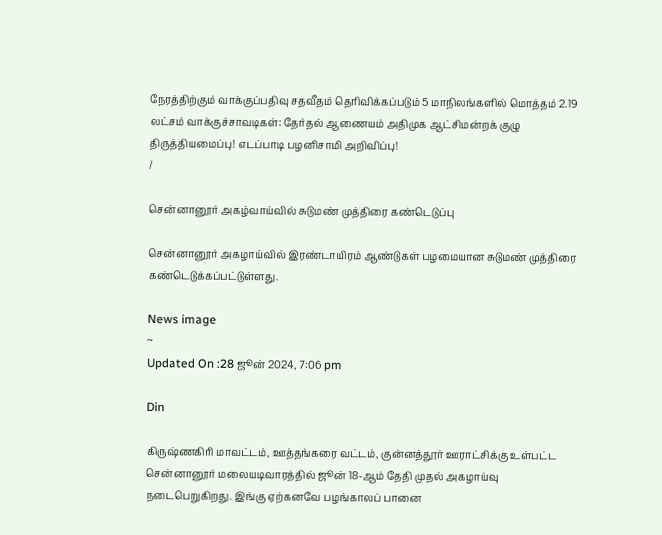நேரத்திற்கும் வாக்குப்பதிவு சதவீதம் தெரிவிக்கப்படும் 5 மாநிலங்களில் மொத்தம் 2.19 லட்சம் வாக்குச்சாவடிகள்: தேர்தல் ஆணையம் அதிமுக ஆட்சிமன்றக் குழு திருத்தியமைப்பு! எடப்பாடி பழனிசாமி அறிவிப்பு!
/

சென்னானூர் அகழ்வாய்வில் சுடுமண் முத்திரை கண்டெடுப்பு

சென்னானூர் அகழாய்வில் இரண்டாயிரம் ஆண்டுகள் பழமையான சுடுமண் முத்திரை கண்டெடுக்கப்பட்டுள்ளது.

News image
~
Updated On :28 ஜூன் 2024, 7:06 pm

Din

கிருஷ்ணகிரி மாவட்டம், ஊத்தங்கரை வட்டம், குன்னத்தூர் ஊராட்சிக்கு உள்பட்ட சென்னானூர் மலையடிவாரத்தில் ஜூன் 18-ஆம் தேதி முதல் அகழாய்வு நடைபெறுகிறது. இங்கு ஏற்கனவே பழங்காலப் பானை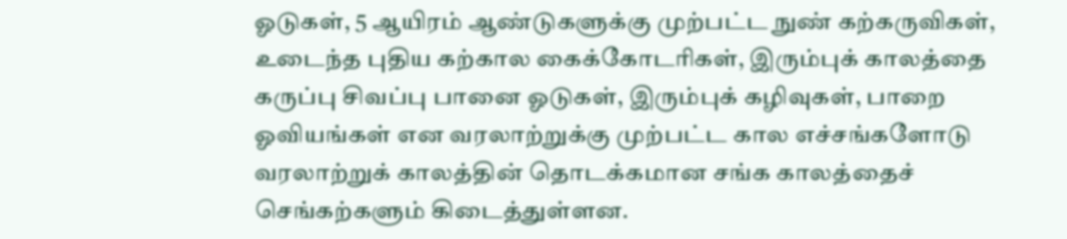ஓடுகள், 5 ஆயிரம் ஆண்டுகளுக்கு முற்பட்ட நுண் கற்கருவிகள், உடைந்த புதிய கற்கால கைக்கோடரிகள், இரும்புக் காலத்தை கருப்பு சிவப்பு பானை ஓடுகள், இரும்புக் கழிவுகள், பாறை ஓவியங்கள் என வரலாற்றுக்கு முற்பட்ட கால எச்சங்களோடு வரலாற்றுக் காலத்தின் தொடக்கமான சங்க காலத்தைச் செங்கற்களும் கிடைத்துள்ளன.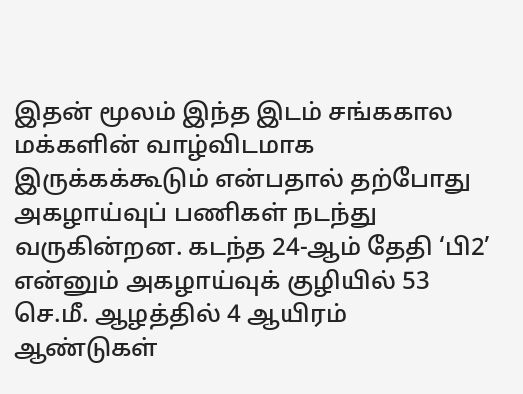இதன் மூலம் இந்த இடம் சங்ககால மக்களின் வாழ்விடமாக இருக்கக்கூடும் என்பதால் தற்போது அகழாய்வுப் பணிகள் நடந்து வருகின்றன. கடந்த 24-ஆம் தேதி ‘பி2’ என்னும் அகழாய்வுக் குழியில் 53 செ.மீ. ஆழத்தில் 4 ஆயிரம் ஆண்டுகள்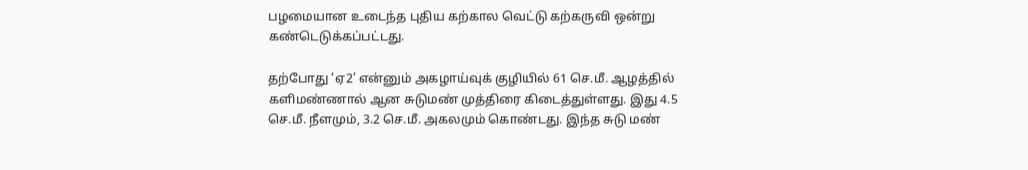பழமையான உடைந்த புதிய கற்கால வெட்டு கற்கருவி ஒன்று கண்டெடுக்கப்பட்டது.

தற்போது ‘ஏ2’ என்னும் அகழாய்வுக் குழியில் 61 செ.மீ. ஆழத்தில் களிமண்ணால் ஆன சுடுமண் முத்திரை கிடைத்துள்ளது. இது 4.5 செ.மீ. நீளமும், 3.2 செ.மீ. அகலமும் கொண்டது. இந்த சுடு மண்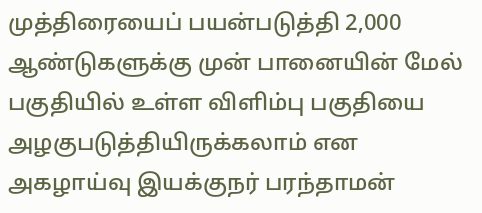முத்திரையைப் பயன்படுத்தி 2,000 ஆண்டுகளுக்கு முன் பானையின் மேல் பகுதியில் உள்ள விளிம்பு பகுதியை அழகுபடுத்தியிருக்கலாம் என அகழாய்வு இயக்குநர் பரந்தாமன்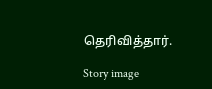தெரிவித்தார்.

Story image